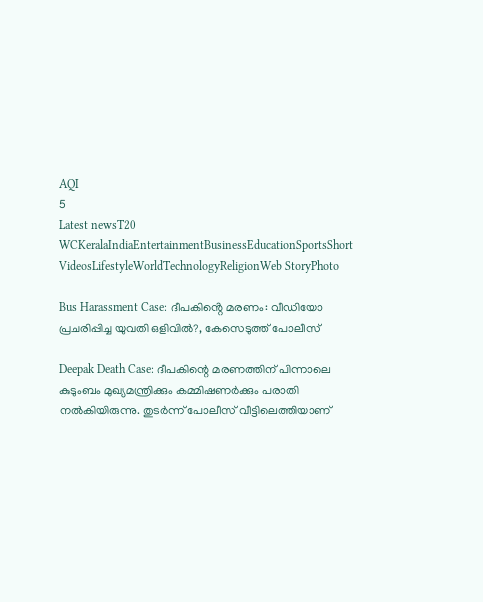AQI
5
Latest newsT20 WCKeralaIndiaEntertainmentBusinessEducationSportsShort VideosLifestyleWorldTechnologyReligionWeb StoryPhoto

Bus Harassment Case: ദീപകിൻ്റെ മരണം: വീഡിയോ പ്രചരിപ്പിച്ച യുവതി ഒളിവിൽ?, കേസെടുത്ത് പോലീസ്

Deepak Death Case: ദീപകിന്റെ മരണത്തിന് പിന്നാലെ കുടുംബം മുഖ്യമന്ത്രിക്കും കമ്മിഷണർക്കും പരാതി നൽകിയിരുന്നു. തുടർന്ന് പോലീസ് വീട്ടിലെത്തിയാണ്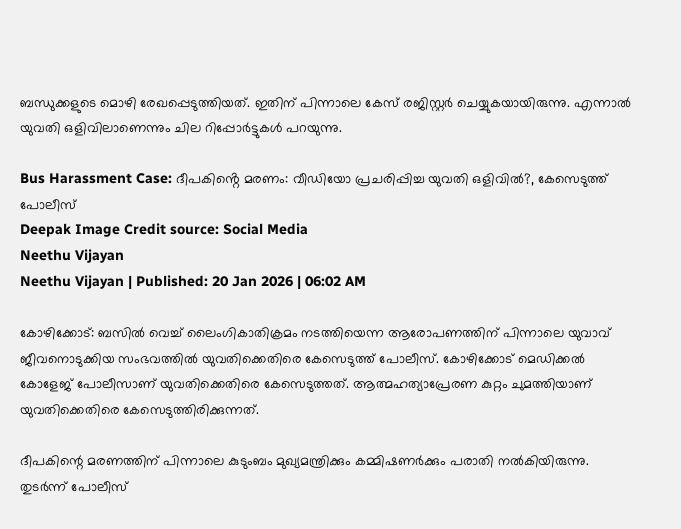ബന്ധുക്കളുടെ മൊഴി രേഖപ്പെടുത്തിയത്. ഇതിന് പിന്നാലെ കേസ് രജിസ്റ്റർ ചെയ്യുകയായിരുന്നു. എന്നാൽ യുവതി ഒളിവിലാണെന്നും ചില റിപ്പോർട്ടുകൾ പറയുന്നു.

Bus Harassment Case: ദീപകിൻ്റെ മരണം: വീഡിയോ പ്രചരിപ്പിച്ച യുവതി ഒളിവിൽ?, കേസെടുത്ത് പോലീസ്
Deepak Image Credit source: Social Media
Neethu Vijayan
Neethu Vijayan | Published: 20 Jan 2026 | 06:02 AM

കോഴിക്കോട്: ബസിൽ വെച്ച് ലൈംഗികാതിക്രമം നടത്തിയെന്ന ആരോപണത്തിന് പിന്നാലെ യുവാവ് ജീവനൊടുക്കിയ സംഭവത്തിൽ യുവതിക്കെതിരെ കേസെടുത്ത് പോലീസ്. കോഴിക്കോട് മെഡിക്കൽ കോളേജ് പോലീസാണ് യുവതിക്കെതിരെ കേസെടുത്തത്. ആത്മഹത്യാപ്രേരണ കുറ്റം ചുമത്തിയാണ് യുവതിക്കെതിരെ കേസെടുത്തിരിക്കുന്നത്.

ദീപകിന്റെ മരണത്തിന് പിന്നാലെ കുടുംബം മുഖ്യമന്ത്രിക്കും കമ്മിഷണർക്കും പരാതി നൽകിയിരുന്നു. തുടർന്ന് പോലീസ്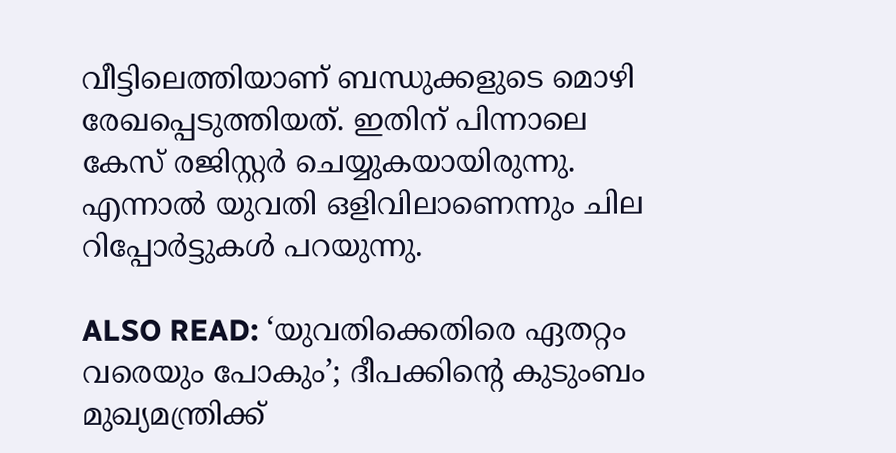വീട്ടിലെത്തിയാണ് ബന്ധുക്കളുടെ മൊഴി രേഖപ്പെടുത്തിയത്. ഇതിന് പിന്നാലെ കേസ് രജിസ്റ്റർ ചെയ്യുകയായിരുന്നു. എന്നാൽ യുവതി ഒളിവിലാണെന്നും ചില റിപ്പോർട്ടുകൾ പറയുന്നു.

ALSO READ: ‘യുവതിക്കെതിരെ ഏതറ്റം വരെയും പോകും’; ദീപക്കിന്റെ കുടുംബം മുഖ്യമന്ത്രിക്ക്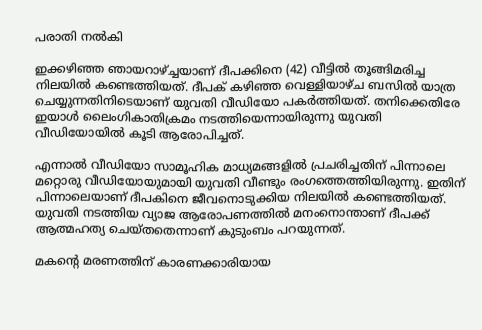പരാതി നല്‍കി

ഇക്കഴിഞ്ഞ ഞായറാഴ്ച്ചയാണ് ദീപക്കിനെ (42) വീട്ടിൽ തൂങ്ങിമരിച്ച നിലയിൽ കണ്ടെത്തിയത്. ദീപക് കഴിഞ്ഞ വെള്ളിയാഴ്ച ബസിൽ യാത്ര ചെയ്യുന്നതിനിടെയാണ് യുവതി വീഡിയോ പകർത്തിയത്. തനിക്കെതിരേ ഇയാൾ ലൈംഗികാതിക്രമം നടത്തിയെന്നായിരുന്നു യുവതി വീഡിയോയിൽ കൂടി ആരോപിച്ചത്.

എന്നാൽ വീഡിയോ സാമൂഹിക മാധ്യമങ്ങളിൽ പ്രചരിച്ചതിന് പിന്നാലെ മറ്റൊരു വീഡിയോയുമായി യുവതി വീണ്ടും രംഗത്തെത്തിയിരുന്നു. ഇതിന് പിന്നാലെയാണ് ദീപകിനെ ജീവനൊടുക്കിയ നിലയിൽ കണ്ടെത്തിയത്. യുവതി നടത്തിയ വ്യാജ ആരോപണത്തിൽ മനംനൊന്താണ് ദീപക്ക് ആത്മഹത്യ ചെയ്തതെന്നാണ് കുടുംബം പറയുന്നത്.

മകൻ്റെ മരണത്തിന് കാരണക്കാരിയായ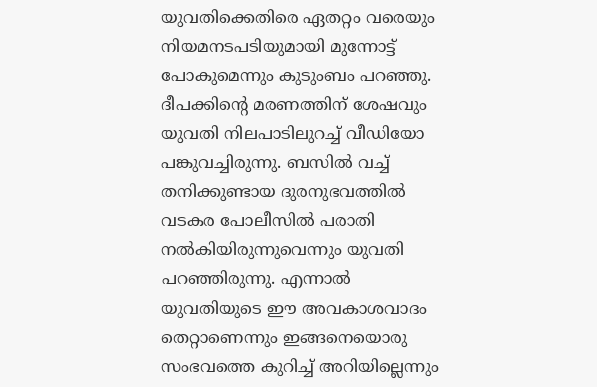യുവതിക്കെതിരെ ഏതറ്റം വരെയും നിയമനടപടിയുമായി മുന്നോട്ട് പോകുമെന്നും കുടുംബം പറഞ്ഞു. ദീപക്കിന്റെ മരണത്തിന് ശേഷവും യുവതി നിലപാടിലുറച്ച് വീഡിയോ പങ്കുവച്ചിരുന്നു. ബസിൽ വച്ച് തനിക്കുണ്ടായ ദുരനുഭവത്തിൽ വടകര പോലീസിൽ പരാതി നൽകിയിരുന്നുവെന്നും യുവതി പറഞ്ഞിരുന്നു. എന്നാൽ യുവതിയുടെ ഈ അവകാശവാദം തെറ്റാണെന്നും ഇങ്ങനെയൊരു സംഭവത്തെ കുറിച്ച് അറിയില്ലെന്നും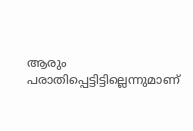ആരും പരാതിപ്പെട്ടിട്ടില്ലെന്നുമാണ്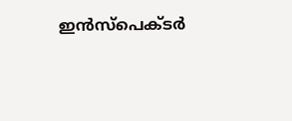ഇൻസ്‌പെക്ടർ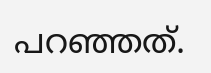പറഞ്ഞത്.